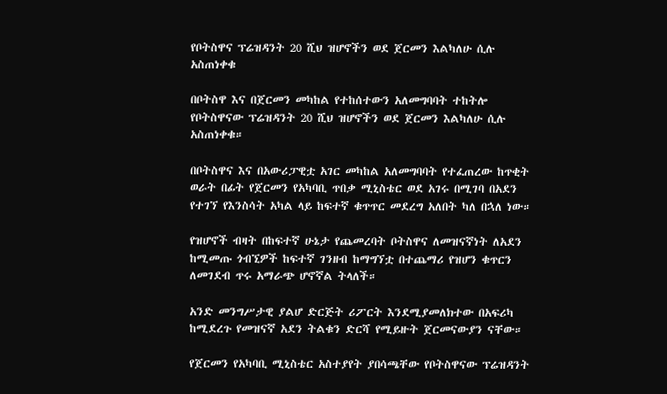የቦትስዋና ፕሬዝዳንት 20 ሺህ ዝሆኖችን ወደ ጀርመን እልካለሁ ሲሉ አስጠነቀቁ

በቦትስዋ እና በጀርመን መካከል የተከሰተውን አለመግባባት ተከትሎ የቦትስዋናው ፕሬዝዳንት 20 ሺህ ዝሆኖችን ወደ ጀርመን እልካለሁ ሲሉ አስጠነቀቁ።

በቦትስዋና እና በአውሪፓዊቷ አገር መካከል አለመግባባት የተፈጠረው ከጥቂት ወራት በፊት የጀርመን የአካባቢ ጥበቃ ሚኒስቴር ወደ አገሩ በሚገባ በአደን የተገኘ የእንስሳት አካል ላይ ከፍተኛ ቁጥጥር መደረግ አለበት ካለ በኋለ ነው።

የዝሆኖች ብዛት በከፍተኛ ሁኔታ የጨመረባት ቦትስዋና ለመዝናኛነት ለአደን ከሚመጡ ጎብኚዎች ከፍተኛ ገንዘብ ከማግኘቷ በተጨማሪ የዝሆን ቁጥርን ለመገደብ ጥሩ አማራጭ ሆኖኛል ትላለች።

አንድ መንግሥታዊ ያልሆ ድርጅት ሪፖርት እንደሚያመለክተው በአፍሪካ ከሚደረጉ የመዝናኛ አደን ትልቁን ድርሻ የሚይዙት ጀርመናውያን ናቸው።

የጀርመን የአካባቢ ሚኒስቴር አስተያየት ያበሳጫቸው የቦትስዋናው ፕሬዝዳንት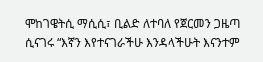ሞከገዌትሲ ማሲሲ፣ ቢልድ ለተባለ የጀርመን ጋዜጣ ሲናገሩ “እኛን እየተናገራችሁ እንዳላችሁት እናንተም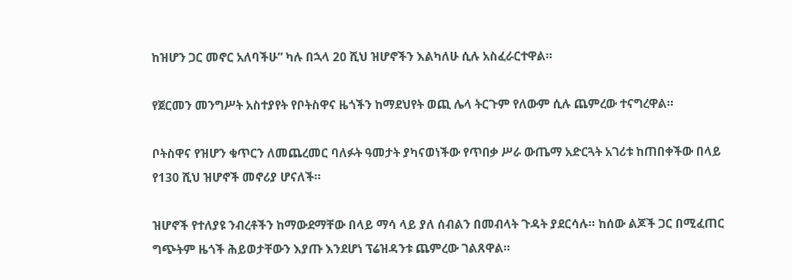ከዝሆን ጋር መኖር አለባችሁ” ካሉ በኋላ 20 ሺህ ዝሆኖችን እልካለሁ ሲሉ አስፈራርተዋል።

የጀርመን መንግሥት አስተያየት የቦትስዋና ዜጎችን ከማደህየት ወጪ ሌላ ትርጉም የለውም ሲሉ ጨምረው ተናግረዋል።

ቦትስዋና የዝሆን ቁጥርን ለመጨረመር ባለፉት ዓመታት ያካናወነችው የጥበቃ ሥራ ውጤማ አድርጓት አገሪቱ ከጠበቀችው በላይ የ130 ሺህ ዝሆኖች መኖሪያ ሆናለች።

ዝሆኖች የተለያዩ ንብረቶችን ከማውደማቸው በላይ ማሳ ላይ ያለ ሰብልን በመብላት ጉዳት ያደርሳሉ። ከሰው ልጆች ጋር በሚፈጠር ግጭትም ዜጎች ሕይወታቸውን እያጡ እንደሆነ ፕሬዝዳንቱ ጨምረው ገልጸዋል።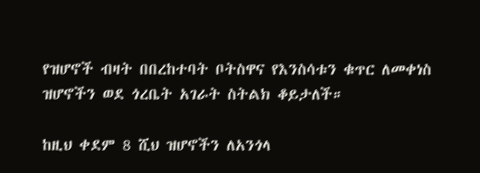የዝሆኖች ብዛት በበረከተባት ቦትስዋና የእንስሳቱን ቁጥር ለመቀነስ ዝሆኖችን ወደ ጎረቤት አገራት ስትልክ ቆይታለች።

ከዚህ ቀደም 8 ሺህ ዝሆኖችን ለአንጎላ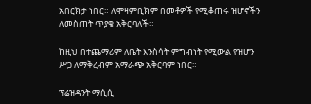አበርክታ ነበር። ለሞዛምቢክም በመቶዎች የሚቆጠሩ ዝሆኖችን ለመስጠት ጥያቄ አቅርባለች።

ከዚህ በተጨማሪም ለቤት እንስሳት ምግብነት የሚውል የዝሆን ሥጋ ለማቅረብም አማራጭ አቅርባም ነበር።

ፕሬዝዳንት ማሲሲ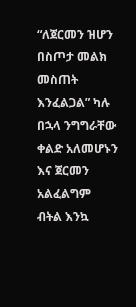“ለጀርመን ዝሆን በስጦታ መልክ መስጠት እንፈልጋል” ካሉ በኋላ ንግግራቸው ቀልድ አለመሆኑን እና ጀርመን አልፈልግም ብትል እንኳ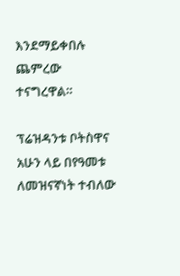እንደማይቀበሉ ጨምረው ተናግረዋል።

ፕሬዝዳንቱ ቦትስዋና አሁን ላይ በየዓመቱ ለመዝናኛነት ተብለው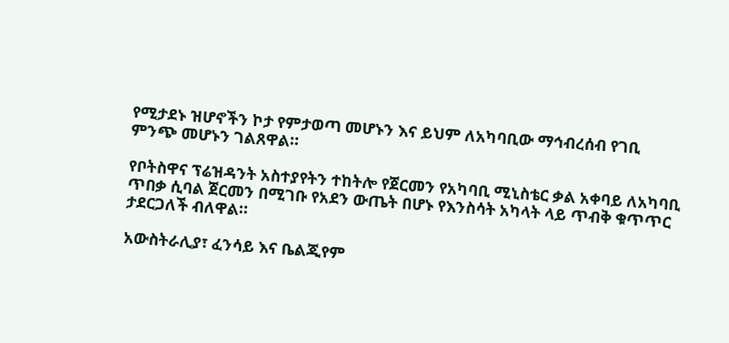የሚታደኑ ዝሆኖችን ኮታ የምታወጣ መሆኑን እና ይህም ለአካባቢው ማኅብረሰብ የገቢ ምንጭ መሆኑን ገልጸዋል።

የቦትስዋና ፕሬዝዳንት አስተያየትን ተከትሎ የጀርመን የአካባቢ ሚኒስቴር ቃል አቀባይ ለአካባቢ ጥበቃ ሲባል ጀርመን በሚገቡ የአደን ውጤት በሆኑ የእንስሳት አካላት ላይ ጥብቅ ቁጥጥር ታደርጋለች ብለዋል።

አውስትራሊያ፣ ፈንሳይ እና ቤልጂየም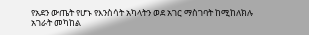የአደን ውጤት የሆኑ የእንስሳት አካላትን ወደ አገር ማስገባት ከሚከለክሉ አገራት መካከል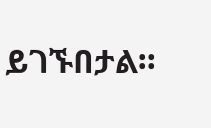ይገኙበታል።